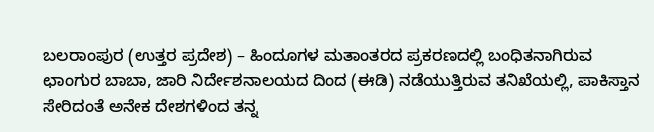ಬಲರಾಂಪುರ (ಉತ್ತರ ಪ್ರದೇಶ) – ಹಿಂದೂಗಳ ಮತಾಂತರದ ಪ್ರಕರಣದಲ್ಲಿ ಬಂಧಿತನಾಗಿರುವ ಛಾಂಗುರ ಬಾಬಾ, ಜಾರಿ ನಿರ್ದೇಶನಾಲಯದ ದಿಂದ (ಈಡಿ) ನಡೆಯುತ್ತಿರುವ ತನಿಖೆಯಲ್ಲಿ, ಪಾಕಿಸ್ತಾನ ಸೇರಿದಂತೆ ಅನೇಕ ದೇಶಗಳಿಂದ ತನ್ನ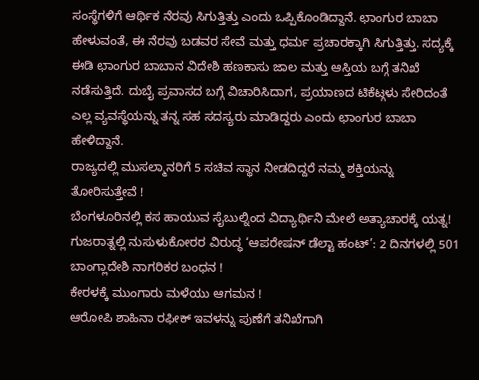ಸಂಸ್ಥೆಗಳಿಗೆ ಆರ್ಥಿಕ ನೆರವು ಸಿಗುತ್ತಿತ್ತು ಎಂದು ಒಪ್ಪಿಕೊಂಡಿದ್ದಾನೆ. ಛಾಂಗುರ ಬಾಬಾ ಹೇಳುವಂತೆ, ಈ ನೆರವು ಬಡವರ ಸೇವೆ ಮತ್ತು ಧರ್ಮ ಪ್ರಚಾರಕ್ಕಾಗಿ ಸಿಗುತ್ತಿತ್ತು. ಸದ್ಯಕ್ಕೆ ಈಡಿ ಛಾಂಗುರ ಬಾಬಾನ ವಿದೇಶಿ ಹಣಕಾಸು ಜಾಲ ಮತ್ತು ಆಸ್ತಿಯ ಬಗ್ಗೆ ತನಿಖೆ ನಡೆಸುತ್ತಿದೆ. ದುಬೈ ಪ್ರವಾಸದ ಬಗ್ಗೆ ವಿಚಾರಿಸಿದಾಗ, ಪ್ರಯಾಣದ ಟಿಕೆಟ್ಗಳು ಸೇರಿದಂತೆ ಎಲ್ಲ ವ್ಯವಸ್ಥೆಯನ್ನು ತನ್ನ ಸಹ ಸದಸ್ಯರು ಮಾಡಿದ್ದರು ಎಂದು ಛಾಂಗುರ ಬಾಬಾ ಹೇಳಿದ್ದಾನೆ.
ರಾಜ್ಯದಲ್ಲಿ ಮುಸಲ್ಮಾನರಿಗೆ 5 ಸಚಿವ ಸ್ಥಾನ ನೀಡದಿದ್ದರೆ ನಮ್ಮ ಶಕ್ತಿಯನ್ನು ತೋರಿಸುತ್ತೇವೆ !
ಬೆಂಗಳೂರಿನಲ್ಲಿ ಕಸ ಹಾಯುವ ಸೈಬುಲ್ನಿಂದ ವಿದ್ಯಾರ್ಥಿನಿ ಮೇಲೆ ಅತ್ಯಾಚಾರಕ್ಕೆ ಯತ್ನ!
ಗುಜರಾತ್ನಲ್ಲಿ ನುಸುಳುಕೋರರ ವಿರುದ್ಧ ‘ಆಪರೇಷನ್ ಡೆಲ್ಟಾ ಹಂಟ್’: 2 ದಿನಗಳಲ್ಲಿ 501 ಬಾಂಗ್ಲಾದೇಶಿ ನಾಗರಿಕರ ಬಂಧನ !
ಕೇರಳಕ್ಕೆ ಮುಂಗಾರು ಮಳೆಯು ಆಗಮನ !
ಆರೋಪಿ ಶಾಹಿನಾ ರಫೀಕ್ ಇವಳನ್ನು ಪುಣೆಗೆ ತನಿಖೆಗಾಗಿ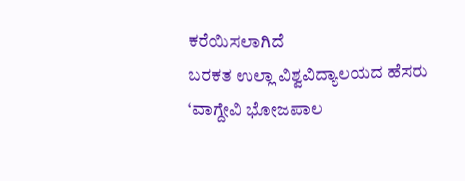ಕರೆಯಿಸಲಾಗಿದೆ
ಬರಕತ ಉಲ್ಲಾ ವಿಶ್ವವಿದ್ಯಾಲಯದ ಹೆಸರು ‘ವಾಗ್ದೇವಿ ಭೋಜಪಾಲ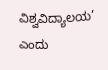ವಿಶ್ವವಿದ್ಯಾಲಯ’ ಎಂದು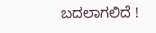ಬದಲಾಗಲಿದೆ !